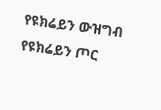የዩክሬይን ውዝግብ
የዩክሬይን ጦር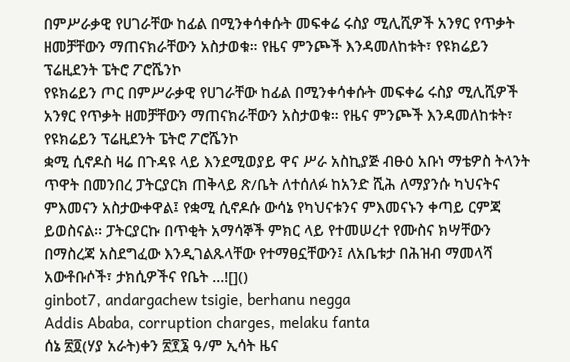በምሥራቃዊ የሀገራቸው ከፊል በሚንቀሳቀሱት መፍቀሬ ሩስያ ሚሊሺዎች አንፃር የጥቃት ዘመቻቸውን ማጠናክራቸውን አስታወቁ። የዜና ምንጮች እንዳመለከቱት፣ የዩክሬይን ፕሬዚደንት ፔትሮ ፖሮሼንኮ
የዩክሬይን ጦር በምሥራቃዊ የሀገራቸው ከፊል በሚንቀሳቀሱት መፍቀሬ ሩስያ ሚሊሺዎች አንፃር የጥቃት ዘመቻቸውን ማጠናክራቸውን አስታወቁ። የዜና ምንጮች እንዳመለከቱት፣ የዩክሬይን ፕሬዚደንት ፔትሮ ፖሮሼንኮ
ቋሚ ሲኖዶስ ዛሬ በጉዳዩ ላይ እንደሚወያይ ዋና ሥራ አስኪያጅ ብፁዕ አቡነ ማቴዎስ ትላንት ጥዋት በመንበረ ፓትርያርክ ጠቅላይ ጽ/ቤት ለተሰለፉ ከአንድ ሺሕ ለማያንሱ ካህናትና ምእመናን አስታውቀዋል፤ የቋሚ ሲኖዶሱ ውሳኔ የካህናቱንና ምእመናኑን ቀጣይ ርምጃ ይወስናል፡፡ ፓትርያርኩ በጥቂት አማሳኞች ምክር ላይ የተመሠረተ የሙስና ክሣቸውን በማስረጃ አስደግፈው እንዲገልጹላቸው የተማፀኗቸውን፤ ለአቤቱታ በሕዝብ ማመላሻ አውቶቡሶች፣ ታክሲዎችና የቤት …![]()
ginbot7, andargachew tsigie, berhanu negga
Addis Ababa, corruption charges, melaku fanta
ሰኔ ፳፬(ሃያ አራት)ቀን ፳፻፮ ዓ/ም ኢሳት ዜና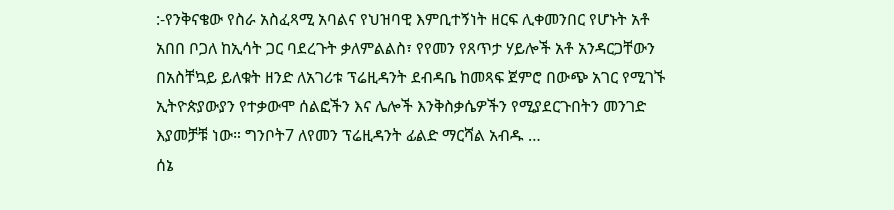:-የንቅናቄው የስራ አስፈጻሚ አባልና የህዝባዊ እምቢተኝነት ዘርፍ ሊቀመንበር የሆኑት አቶ አበበ ቦጋለ ከኢሳት ጋር ባደረጉት ቃለምልልስ፣ የየመን የጸጥታ ሃይሎች አቶ አንዳርጋቸውን በአስቸኳይ ይለቁት ዘንድ ለአገሪቱ ፕሬዚዳንት ደብዳቤ ከመጻፍ ጀምሮ በውጭ አገር የሚገኙ ኢትዮጵያውያን የተቃውሞ ሰልፎችን እና ሌሎች እንቅስቃሴዎችን የሚያደርጉበትን መንገድ እያመቻቹ ነው። ግንቦት7 ለየመን ፕሬዚዳንት ፊልድ ማርሻል አብዱ …
ሰኔ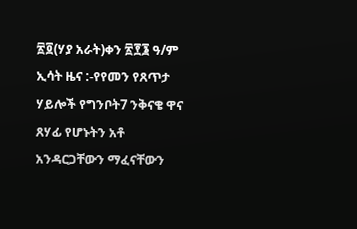፳፬(ሃያ አራት)ቀን ፳፻፮ ዓ/ም ኢሳት ዜና :-የየመን የጸጥታ ሃይሎች የግንቦት7 ንቅናቄ ዋና ጸሃፊ የሆኑትን አቶ አንዳርጋቸውን ማፈናቸውን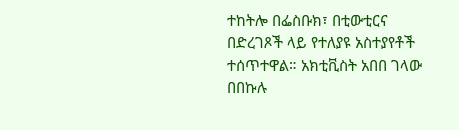ተከትሎ በፌስቡክ፣ በቲውቲርና በድረገጾች ላይ የተለያዩ አስተያየቶች ተሰጥተዋል። አክቲቪስት አበበ ገላው በበኩሉ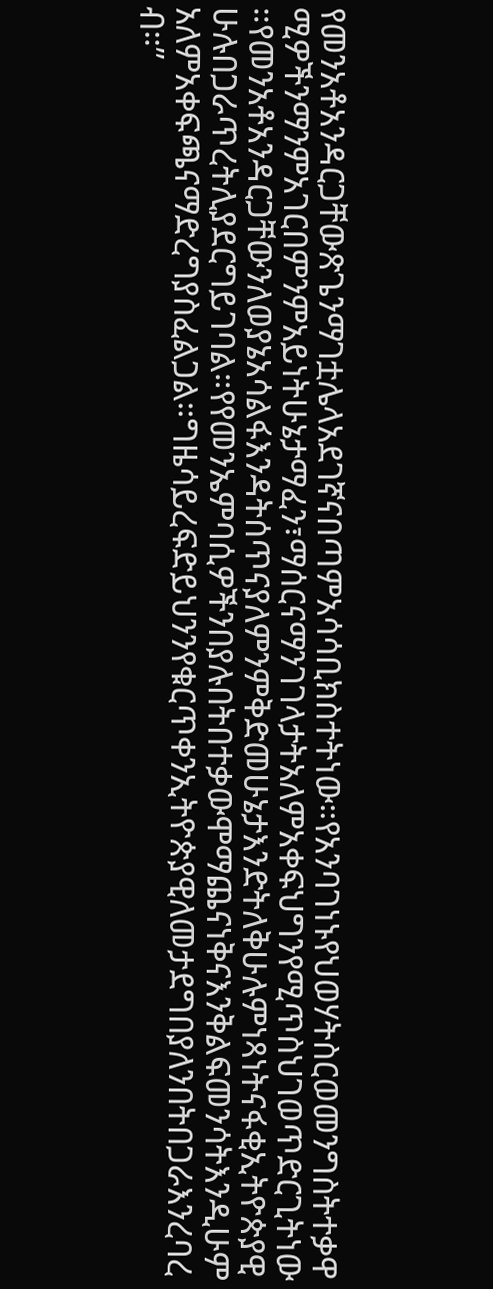የመንአቶአንዳርጋቸውጽጌንማገቷሌላአደገኛናበጣምአሳሳቢክስተትነው።የአንባገነኑየህወሃትስርወመንግስትተቃዋሚዎችንማንምአገርበምንምአይነትሁኔታማፈን፣ማሰርናማንገገላታትአለምአቀፍህግንየሚጥስህገወጥድርጊትነው።የመንአቶአንዳርጋቸውንለወያኔአሳልፋእንዳትሰጥናያለምንምቅድመሁኔታእንድትለቅሁሉምነጻነትናፋቂኢትዮጵያዊሁሉበጋራጥረትሊያደርግይገባል።የየመንኤምባሲዎችንበያሉበትበተቃውሞማጨናነቅናእንቅልፍመንሳትእንዲሁምአለምአቀፍጫናማድረግያስፈልጋል።ግዜሳይረፍድይህንንየቁርጥቀንኢትዮጵያዊለመታደግበያለንበትበጋራእንረባረብ።”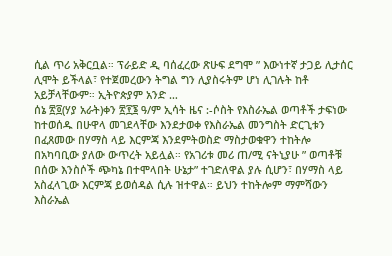ሲል ጥሪ አቅርቧል። ፕራይድ ዲ ባሰፈረው ጽሁፍ ደግሞ ” እውነተኛ ታጋይ ሊታሰር ሊሞት ይችላል፣ የተጀመረውን ትግል ግን ሊያስሩትም ሆነ ሊገሉት ከቶ አይቻላቸውም። ኢትዮጵያም አንድ …
ሰኔ ፳፬(ሃያ አራት)ቀን ፳፻፮ ዓ/ም ኢሳት ዜና :-ሶስት የእስራኤል ወጣቶች ታፍነው ከተወሰዱ በሁዋላ መገደላቸው እንደታወቀ የእስራኤል መንግስት ድርጊቱን በፈጸመው በሃማስ ላይ እርምጃ እንደምትወስድ ማስታወቁዋን ተከትሎ በአካባቢው ያለው ውጥረት አይሏል። የአገሪቱ መሪ ጠ/ሚ ናትኒያሁ ” ወጣቶቹ በሰው እንስሶች ጭካኔ በተሞላበት ሁኔታ” ተገድለዋል ያሉ ሲሆን፣ በሃማስ ላይ አስፈላጊው እርምጃ ይወሰዳል ሲሉ ዝተዋል። ይህን ተከትሎም ማምሻውን እስራኤል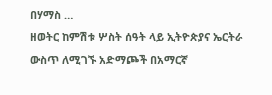በሃማስ …
ዘወትር ከምሽቱ ሦስት ሰዓት ላይ ኢትዮጵያና ኤርትራ ውስጥ ለሚገኙ አድማጮች በአማርኛ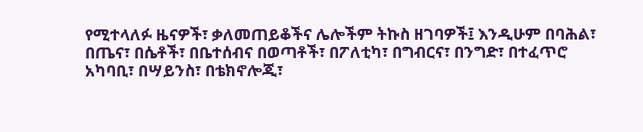የሚተላለፉ ዜናዎች፣ ቃለመጠይቆችና ሌሎችም ትኩስ ዘገባዎች፤ እንዲሁም በባሕል፣ በጤና፣ በሴቶች፣ በቤተሰብና በወጣቶች፣ በፖለቲካ፣ በግብርና፣ በንግድ፣ በተፈጥሮ አካባቢ፣ በሣይንስ፣ በቴክኖሎጂ፣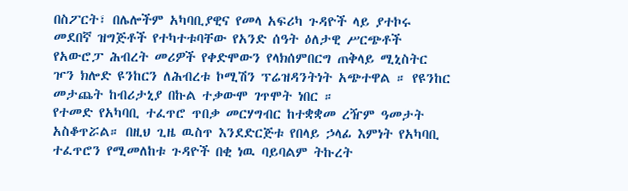በስፖርት፣ በሌሎችም አካባቢያዊና የመላ አፍሪካ ጉዳዮች ላይ ያተኮሩ መደበኛ ዝግጅቶች የተካተቱባቸው የአንድ ሰዓት ዕለታዊ ሥርጭቶች
የአውሮፓ ሕብረት መሪዎች የቀድሞውን የላክሰምበርግ ጠቅላይ ሚኒስትር ዦን ክሎድ ዩንከርን ለሕብረቱ ኮሚሽን ፕሬዝዳንትነት አጭተዋል ። የዩንከር መታጨት ከብሪታኒያ በኩል ተቃውሞ ገጥሞት ነበር ።
የተመድ የአካባቢ ተፈጥሮ ጥበቃ መርሃግብር ከተቋቋመ ረዥም ዓመታት አስቆጥሯል። በዚህ ጊዜ ዉስጥ እንደድርጅቱ የበላይ ኃላፊ እምነት የአካባቢ ተፈጥሮን የሚመለከቱ ጉዳዮች በቂ ነዉ ባይባልም ትኩረት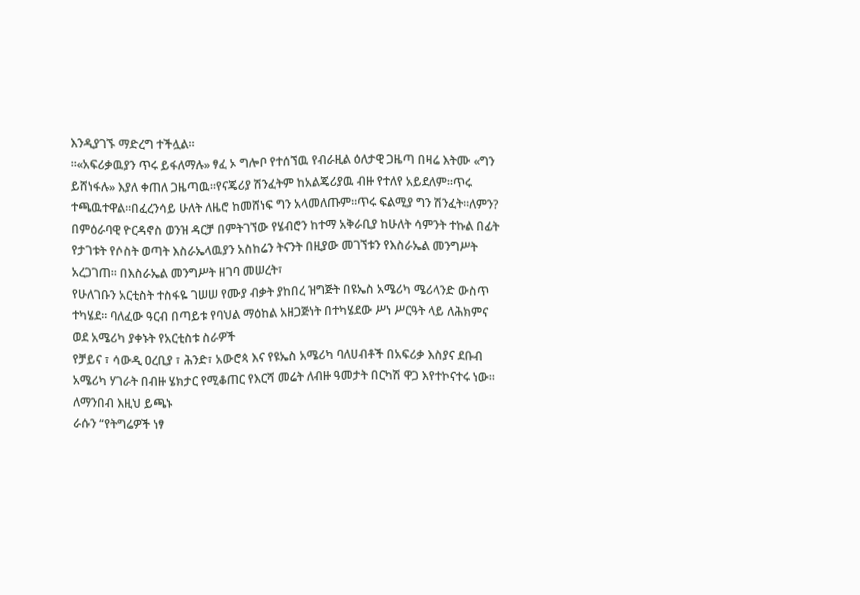እንዲያገኙ ማድረግ ተችሏል።
።«አፍሪቃዉያን ጥሩ ይፋለማሉ» ፃፈ ኦ ግሎቦ የተሰኘዉ የብራዚል ዕለታዊ ጋዜጣ በዛሬ እትሙ «ግን ይሸነፋሉ» እያለ ቀጠለ ጋዜጣዉ።የናጄሪያ ሽንፈትም ከአልጄሪያዉ ብዙ የተለየ አይደለም።ጥሩ ተጫዉተዋል።በፈረንሳይ ሁለት ለዜሮ ከመሸነፍ ግን አላመለጡም።ጥሩ ፍልሚያ ግን ሽንፈት።ለምን?
በምዕራባዊ ዮርዳኖስ ወንዝ ዳርቻ በምትገኘው የሄብሮን ከተማ አቅራቢያ ከሁለት ሳምንት ተኩል በፊት የታገቱት የሶስት ወጣት እስራኤላዉያን አስከሬን ትናንት በዚያው መገኘቱን የእስራኤል መንግሥት አረጋገጠ። በእስራኤል መንግሥት ዘገባ መሠረት፣
የሁለገቡን አርቲስት ተስፋዬ ገሠሠ የሙያ ብቃት ያከበረ ዝግጅት በዩኤስ አሜሪካ ሜሪላንድ ውስጥ ተካሄደ። ባለፈው ዓርብ በጣይቱ የባህል ማዕከል አዘጋጅነት በተካሄደው ሥነ ሥርዓት ላይ ለሕክምና ወደ አሜሪካ ያቀኑት የአርቲስቱ ስራዎች
የቻይና ፣ ሳውዲ ዐረቢያ ፣ ሕንድ፣ አውሮጳ እና የዩኤስ አሜሪካ ባለሀብቶች በአፍሪቃ እስያና ደቡብ አሜሪካ ሃገራት በብዙ ሄክታር የሚቆጠር የእርሻ መሬት ለብዙ ዓመታት በርካሽ ዋጋ እየተኮናተሩ ነው።
ለማንበብ እዚህ ይጫኑ
ራሱን “የትግሬዎች ነፃ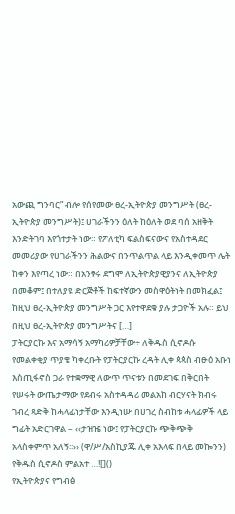አውጪ ግንባር” ብሎ የሰየመው ፀረ-ኢትዮጵያ መንግሥት (ፀረ-ኢትዮጵያ መንግሥት)፤ ሀገራችንን ዕለት ከዕለት ወደ ባሰ አዘቅት እንድትገባ እየጎተታት ነው። የፖለቲካ ፍልስፍናውና የአስተዳደር መመሪያው የሀገራችንን ሕልውና በንጥልጥል ላይ እንዲቀመጥ ሌት ከቀን እየጣረ ነው። በአንፃሩ ደግሞ ለኢትዮጵያዊያንና ለኢትዮጵያ በመቆም፤ በተለያዩ ድርጅቶች ከፍተኛውን መስዋዕትነት በመክፈል፤ ከዚህ ፀረ-ኢትዮጵያ መንግሥት ጋር እየተዋደቁ ያሉ ታጋዮች አሉ። ይህ በዚህ ፀረ-ኢትዮጵያ መንግሥትና […]
ፓትርያርኩ እና አማሳኝ አማካሪዎቻቸው÷ ለቅዱስ ሲኖዶሱ የመልቀቂያ ጥያቄ ካቀረቡት የፓትርያርኩ ረዳት ሊቀ ጳጳስ ብፁዕ አቡነ እስጢፋኖስ ጋራ የተቋማዊ ለውጥ ጥናቱን በመደገፍ በቅርበት የሠሩት ውጤታማው የደብሩ አስተዳዳሪ መልአከ ብርሃናት ክብሩ ገብረ ጻድቅ ከሓላፊነታቸው እንዲነሡ በሀገረ ስብከቱ ሓላፊዎች ላይ ግፊት አድርገዋል – ‹‹ታዝዤ ነው፤ የፓትርያርኩ ጭቅጭቅ አላስቀምጥ አለኝ፡፡›› (ዋ/ሥ/አስኪያጁ ሊቀ አእላፍ በላይ መኰንን) የቅዱስ ሲኖዶስ ምልአተ …![]()
የኢትዮጵያና የግብፅ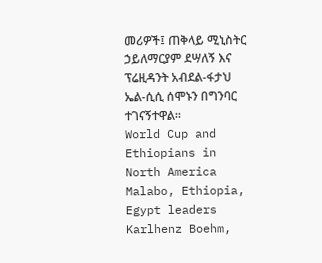መሪዎች፤ ጠቅላይ ሚኒስትር ኃይለማርያም ደሣለኝ እና ፕሬዚዳንት አብደል-ፋታህ ኤል-ሲሲ ሰሞኑን በግንባር ተገናኝተዋል፡፡
World Cup and Ethiopians in North America
Malabo, Ethiopia, Egypt leaders
Karlhenz Boehm,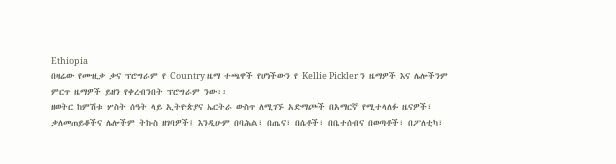Ethiopia
በዛሬው የሙዚቃ ቃና ፕሮግራም የ Country ዜማ ተጫዋች የሆነችውን የ Kellie Pickler ን ዜማዎች እና ሌሎችንም ምርጥ ዜማዎች ይዘን የቀረብንበት ፕሮግራም ንው፡፡
ዘወትር ከምሽቱ ሦስት ሰዓት ላይ ኢትዮጵያና ኤርትራ ውስጥ ለሚገኙ አድማጮች በአማርኛ የሚተላለፉ ዜናዎች፣ ቃለመጠይቆችና ሌሎችም ትኩስ ዘገባዎች፤ እንዲሁም በባሕል፣ በጤና፣ በሴቶች፣ በቤተሰብና በወጣቶች፣ በፖለቲካ፣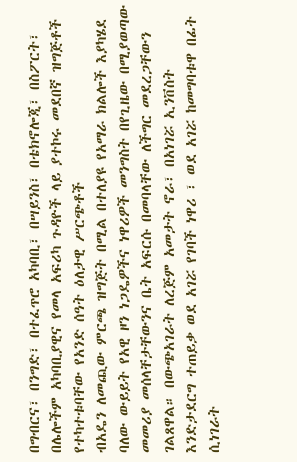በግብርና፣ በንግድ፣ በተፈጥሮ አካባቢ፣ በሣይንስ፣ በቴክኖሎጂ፣ በስፖርት፣ በሌሎችም አካባቢያዊና የመላ አፍሪካ ጉዳዮች ላይ ያተኮሩ መደበኛ ዝግጅቶች የተካተቱባቸው የአንድ ሰዓት ዕለታዊ ሥርጭቶች
ብአዴን ለመጪው ምርጫ ዝግጅት በሚል በተለያዩ የአማራ ክልሎች እያካሄደ ባለው ውይይት የአዊ ዞን ነጋዴዎችና ነዋሪዎች መንግስት በየጊዜው በሚያወጣው መመሪያ መሰላቸታቸውንና ቤት አፍርሱ በመባላቸው ለችግር መደረጋቸውን ገልጸዋል። በውጭአገራት ለረጅም አመታት ኖራ፣ በአነገሯ ኢንቨስት እንድታደርግ ተጠይቃ ወደ አገሯ የገባች ነዋሪ ፣ ወደ አገሯ ከመግባቱዋ በፊት ሲነገራት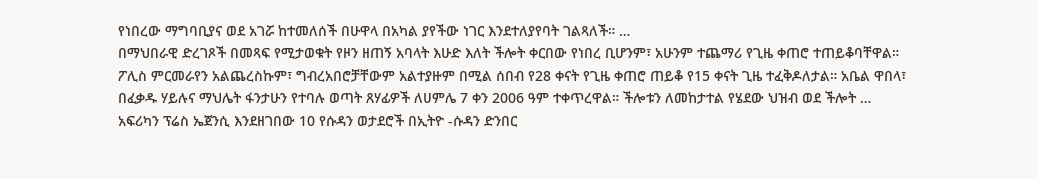የነበረው ማግባቢያና ወደ አገሯ ከተመለሰች በሁዋላ በአካል ያየችው ነገር እንደተለያየባት ገልጻለች። …
በማህበራዊ ድረገጾች በመጻፍ የሚታወቁት የዞን ዘጠኝ አባላት እሁድ እለት ችሎት ቀርበው የነበረ ቢሆንም፣ አሁንም ተጨማሪ የጊዜ ቀጠሮ ተጠይቆባቸዋል። ፖሊስ ምርመራየን አልጨረስኩም፣ ግብረአበሮቻቸውም አልተያዙም በሚል ሰበብ የ28 ቀናት የጊዜ ቀጠሮ ጠይቆ የ15 ቀናት ጊዜ ተፈቅዶለታል። አቤል ዋበላ፣ በፈቃዱ ሃይሉና ማህሌት ፋንታሁን የተባሉ ወጣት ጸሃፊዎች ለሀምሌ 7 ቀን 2006 ዓም ተቀጥረዋል። ችሎቱን ለመከታተል የሄደው ህዝብ ወደ ችሎት …
አፍሪካን ፕሬስ ኤጀንሲ እንደዘገበው 10 የሱዳን ወታደሮች በኢትዮ -ሱዳን ድንበር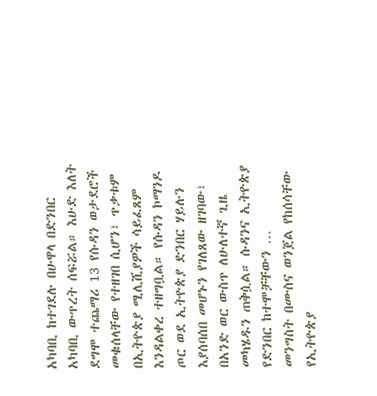አካባቢ ከተገደሉ በሁዋላ በድንበር አካባቢ ውጥረት ሰፍሯል። እሁድ እለት ደግሞ ተጨማሪ 13 የሱዳን ወታደሮች መቁሰላቸው የተዘገበ ሲሆን፣ ጥቃቱም በኢትዮጵያ ሚሊሺያዎች ሳይፈጸም እንዳልቀረ ተዘግቧል። የሱዳን ኮማንዶ ጦር ወደ ኢትዮጵያ ድንበር ሃይሉን እያሰባሰበ መሆኑን የገለጸው ዘገባው፣ በአንድ ወር ውስጥ ለሁለተኛ ጊዜ መካሄዱን ጠቅሷል። ሱዳንና ኢትዮጵያ የድንበር ከተሞቻቸውን …
መንግስት በሙስና ወንጀል የከሰሳቸው የኢትዮጵያ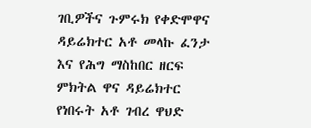ገቢዎችና ጉምሩክ የቀድሞዋና ዳይሬክተር አቶ መላኩ ፈንታ እና የሕግ ማስከበር ዘርፍ ምክትል ዋና ዳይሬክተር የነበሩት አቶ ገብረ ዋህድ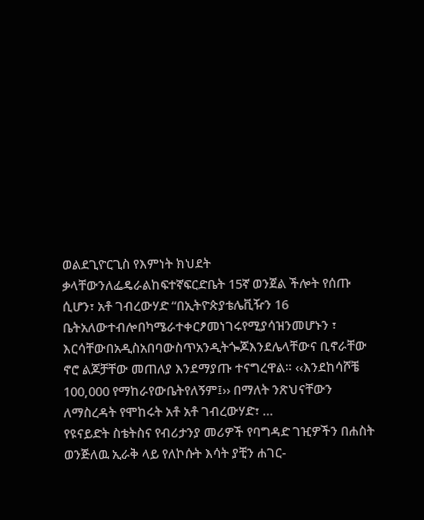ወልደጊዮርጊስ የእምነት ክህደት ቃላቸውንለፌዴራልከፍተኛፍርድቤት 15ኛ ወንጀል ችሎት የሰጡ ሲሆን፣ አቶ ገብረውሃድ “በኢትዮጵያቴሌቪዥን 16 ቤትአለውተብሎበካሜራተቀርፆመነገሩየሚያሳዝንመሆኑን ፣ እርሳቸውበአዲስአበባውስጥአንዲትጐጆእንደሌላቸውና ቢኖራቸው ኖሮ ልጆቻቸው መጠለያ እንደማያጡ ተናግረዋል። ‹‹እንደከሳሾቼ 100,000 የማከራየውቤትየለኝም፤›› በማለት ንጽህናቸውን ለማስረዳት የሞከሩት አቶ አቶ ገብረውሃድ፣ …
የዩናይድት ስቴትስና የብሪታንያ መሪዎች የባግዳድ ገዢዎችን በሐስት ወንጅለዉ ኢራቅ ላይ የለኮሱት እሳት ያቺን ሐገር-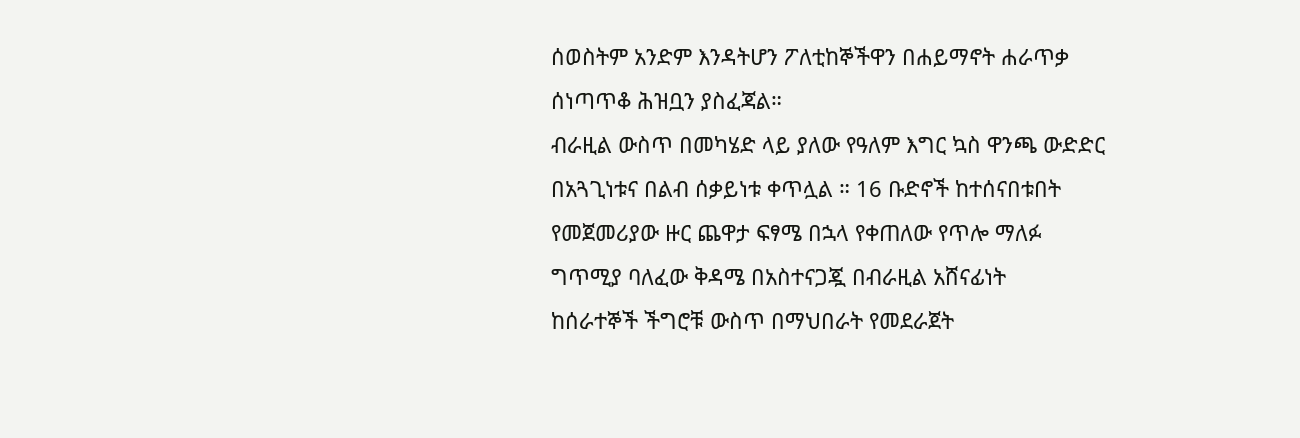ሰወስትም አንድም እንዳትሆን ፖለቲከኞችዋን በሐይማኖት ሐራጥቃ ሰነጣጥቆ ሕዝቧን ያስፈጃል።
ብራዚል ውስጥ በመካሄድ ላይ ያለው የዓለም እግር ኳስ ዋንጫ ውድድር በአጓጊነቱና በልብ ሰቃይነቱ ቀጥሏል ። 16 ቡድኖች ከተሰናበቱበት የመጀመሪያው ዙር ጨዋታ ፍፃሜ በኋላ የቀጠለው የጥሎ ማለፉ ግጥሚያ ባለፈው ቅዳሜ በአስተናጋጇ በብራዚል አሸናፊነት
ከሰራተኞች ችግሮቹ ውስጥ በማህበራት የመደራጀት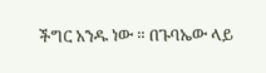ችግር አንዱ ነው ። በጉባኤው ላይ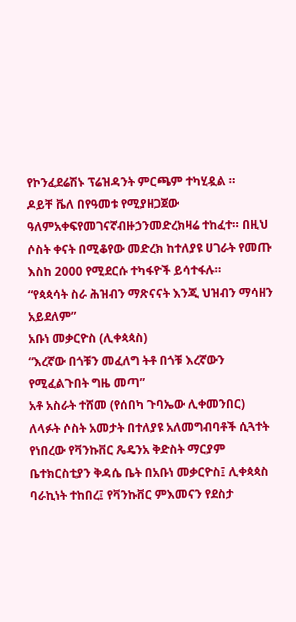የኮንፈደሬሽኑ ፕሬዝዳንት ምርጫም ተካሂዷል ።
ዶይቸ ቬለ በየዓመቱ የሚያዘጋጀው ዓለምአቀፍየመገናኛብዙኃንመድረክዛሬ ተከፈተ። በዚህ ሶስት ቀናት በሚቆየው መድረክ ከተለያዩ ሀገራት የመጡ እስከ 2000 የሚደርሱ ተካፋዮች ይሳተፋሉ።
“የጳጳሳት ስራ ሕዝብን ማጽናናት እንጂ ህዝብን ማሳዘን አይደለም”
አቡነ መቃርዮስ (ሊቀጳጳስ)
“እረኛው በጎቹን መፈለግ ትቶ በጎቹ እረኛውን የሚፈልጉበት ግዜ መጣ”
አቶ አስራት ተሸመ (የሰበካ ጉባኤው ሊቀመንበር)
ለላፉት ሶስት አመታት በተለያዩ አለመግብባቶች ሲጓተት የነበረው የቫንኩቨር ጼዴንአ ቅድስት ማርያም ቤተክርስቲያን ቅዳሴ ቤት በአቡነ መቃርዮስ፤ ሊቀጳጳስ ባራኪነት ተከበረ፤ የቫንኩቨር ምእመናን የደስታ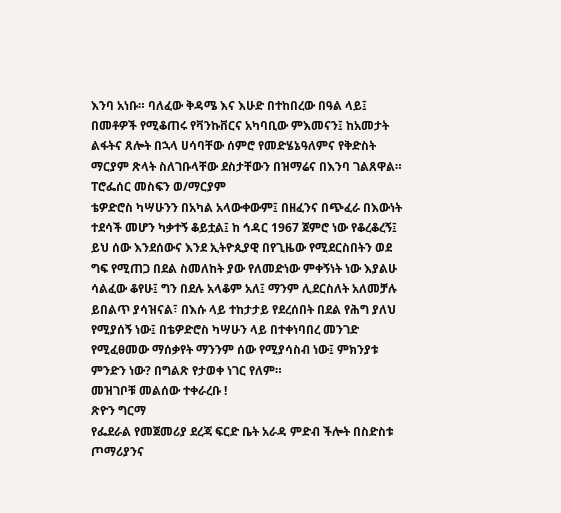እንባ አነቡ። ባለፈው ቅዳሜ እና እሁድ በተከበረው በዓል ላይ፤ በመቶዎች የሚቆጠሩ የቫንኩቨርና አካባቢው ምእመናን፤ ከአመታት ልፋትና ጸሎት በኋላ ሀሳባቸው ሰምሮ የመድሄኔዓለምና የቅድስት ማርያም ጽላት ስለገቡላቸው ደስታቸውን በዝማሬና በእንባ ገልጸዋል።
ፐሮፌሰር መስፍን ወ/ማርያም
ቴዎድሮስ ካሣሁንን በአካል አላውቀውም፤ በዘፈንና በጭፈራ በእውነት ተደሳች መሆን ካቃተኝ ቆይቷል፤ ከ ኅዳር 1967 ጀምሮ ነው የቆረቆረኝ፤ ይህ ሰው እንደሰውና እንደ ኢትዮጲያዊ በየጊዜው የሚደርስበትን ወደ ግፍ የሚጠጋ በደል ስመለከት ያው የለመድነው ምቀኝነት ነው እያልሁ ሳልፈው ቆየሁ፤ ግን በደሉ አላቆም አለ፤ ማንም ሊደርስለት አለመቻሉ ይበልጥ ያሳዝናል፣ በእሱ ላይ ተከታታይ የደረሰበት በደል የሕግ ያለህ የሚያሰኝ ነው፤ በቴዎድሮስ ካሣሁን ላይ በተቀነባበረ መንገድ የሚፈፀመው ማሰቃየት ማንንም ሰው የሚያሳስብ ነው፤ ምክንያቱ ምንድን ነው? በግልጽ የታወቀ ነገር የለም።
መዝገቦቹ መልሰው ተቀራረቡ !
ጽዮን ግርማ
የፌደራል የመጀመሪያ ደረጃ ፍርድ ቤት አራዳ ምድብ ችሎት በስድስቱ ጦማሪያንና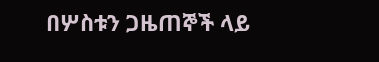በሦስቱን ጋዜጠኞች ላይ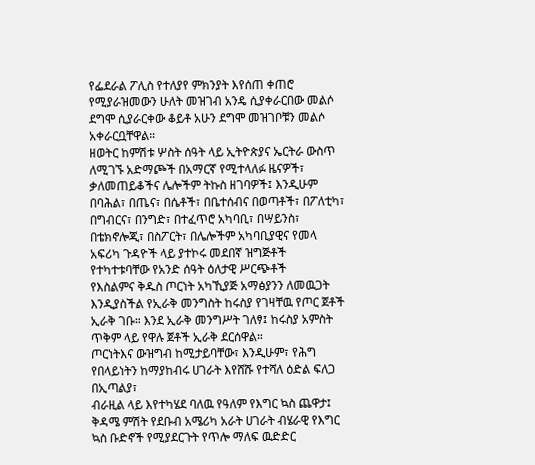የፌደራል ፖሊስ የተለያየ ምክንያት እየሰጠ ቀጠሮ የሚያራዝመውን ሁለት መዝገብ አንዴ ሲያቀራርበው መልሶ ደግሞ ሲያራርቀው ቆይቶ አሁን ደግሞ መዝገቦቹን መልሶ አቀራርቧቸዋል።
ዘወትር ከምሽቱ ሦስት ሰዓት ላይ ኢትዮጵያና ኤርትራ ውስጥ ለሚገኙ አድማጮች በአማርኛ የሚተላለፉ ዜናዎች፣ ቃለመጠይቆችና ሌሎችም ትኩስ ዘገባዎች፤ እንዲሁም በባሕል፣ በጤና፣ በሴቶች፣ በቤተሰብና በወጣቶች፣ በፖለቲካ፣ በግብርና፣ በንግድ፣ በተፈጥሮ አካባቢ፣ በሣይንስ፣ በቴክኖሎጂ፣ በስፖርት፣ በሌሎችም አካባቢያዊና የመላ አፍሪካ ጉዳዮች ላይ ያተኮሩ መደበኛ ዝግጅቶች የተካተቱባቸው የአንድ ሰዓት ዕለታዊ ሥርጭቶች
የእስልምና ቅዱስ ጦርነት አካኺያጅ አማፅያንን ለመዉጋት እንዲያስችል የኢራቅ መንግስት ከሩስያ የገዛቸዉ የጦር ጀቶች ኢራቅ ገቡ። እንደ ኢራቅ መንግሥት ገለፃ፤ ከሩስያ አምስት ጥቅም ላይ የዋሉ ጀቶች ኢራቅ ደርሰዋል።
ጦርነትእና ውዝግብ ከሚታይባቸው፣ እንዲሁም፣ የሕግ የበላይነትን ከማያከብሩ ሀገራት እየሸሹ የተሻለ ዕድል ፍለጋ በኢጣልያ፣
ብራዚል ላይ እየተካሄደ ባለዉ የዓለም የእግር ኳስ ጨዋታ፤ ቅዳሜ ምሽት የደቡብ አሜሪካ አራት ሀገራት ብሄራዊ የእግር ኳስ ቡድኖች የሚያደርጉት የጥሎ ማለፍ ዉድድር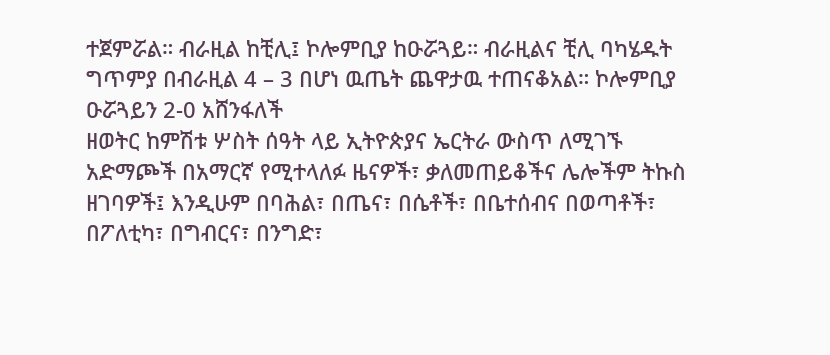ተጀምሯል። ብራዚል ከቺሊ፤ ኮሎምቢያ ከዑሯጓይ። ብራዚልና ቺሊ ባካሄዱት ግጥምያ በብራዚል 4 – 3 በሆነ ዉጤት ጨዋታዉ ተጠናቆአል። ኮሎምቢያ ዑሯጓይን 2-0 አሸንፋለች
ዘወትር ከምሽቱ ሦስት ሰዓት ላይ ኢትዮጵያና ኤርትራ ውስጥ ለሚገኙ አድማጮች በአማርኛ የሚተላለፉ ዜናዎች፣ ቃለመጠይቆችና ሌሎችም ትኩስ ዘገባዎች፤ እንዲሁም በባሕል፣ በጤና፣ በሴቶች፣ በቤተሰብና በወጣቶች፣ በፖለቲካ፣ በግብርና፣ በንግድ፣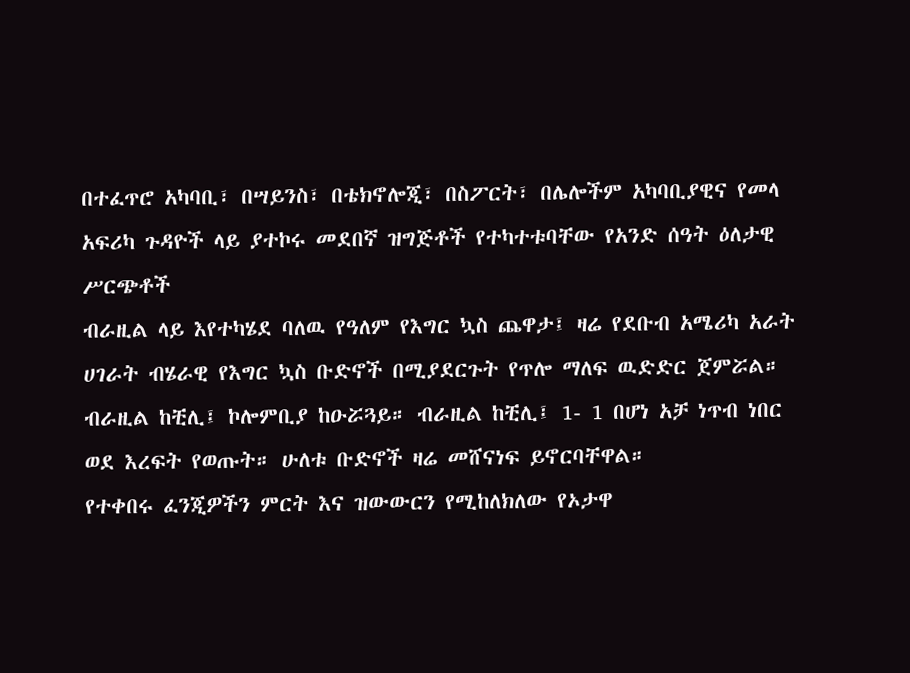በተፈጥሮ አካባቢ፣ በሣይንስ፣ በቴክኖሎጂ፣ በስፖርት፣ በሌሎችም አካባቢያዊና የመላ አፍሪካ ጉዳዮች ላይ ያተኮሩ መደበኛ ዝግጅቶች የተካተቱባቸው የአንድ ሰዓት ዕለታዊ ሥርጭቶች
ብራዚል ላይ እየተካሄደ ባለዉ የዓለም የእግር ኳስ ጨዋታ፤ ዛሬ የደቡብ አሜሪካ አራት ሀገራት ብሄራዊ የእግር ኳስ ቡድኖች በሚያደርጉት የጥሎ ማለፍ ዉድድር ጀምሯል። ብራዚል ከቺሊ፤ ኮሎምቢያ ከዑሯጓይ። ብራዚል ከቺሊ፤ 1- 1 በሆነ አቻ ነጥብ ነበር ወደ እረፍት የወጡት። ሁለቱ ቡድኖች ዛሬ መሸናነፍ ይኖርባቸዋል።
የተቀበሩ ፈንጂዎችን ምርት እና ዝውውርን የሚከለክለው የኦታዋ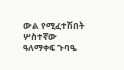ውል የሚፈተሽበት ሦስተኛው ዓለማቀፍ ጉባዔ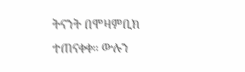ትናንት በሞዛምቢክ ተጠናቀቀ። ውሉን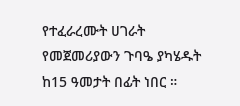የተፈራረሙት ሀገራት የመጀመሪያውን ጉባዔ ያካሄዱት ከ15 ዓመታት በፊት ነበር ።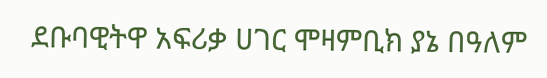ደቡባዊትዋ አፍሪቃ ሀገር ሞዛምቢክ ያኔ በዓለም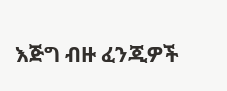እጅግ ብዙ ፈንጂዎች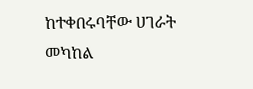ከተቀበሩባቸው ሀገራት መካከል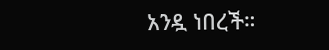አንዷ ነበረች።